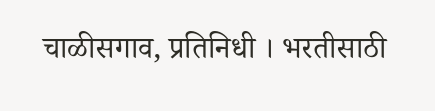चाळीसगाव, प्रतिनिधी । भरतीसाठी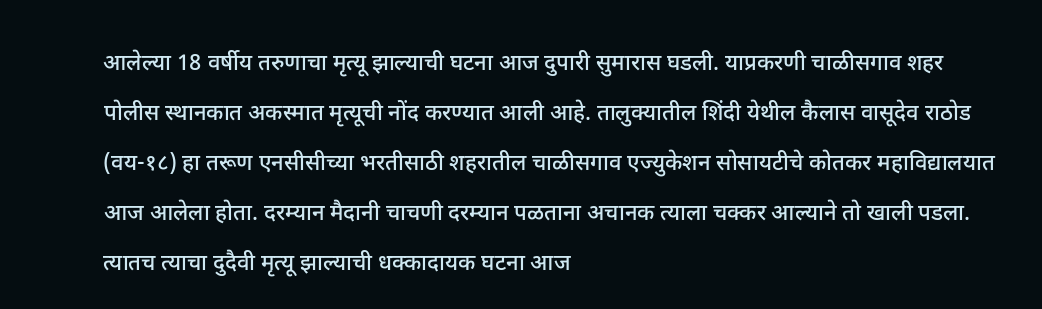आलेल्या 18 वर्षीय तरुणाचा मृत्यू झाल्याची घटना आज दुपारी सुमारास घडली. याप्रकरणी चाळीसगाव शहर पोलीस स्थानकात अकस्मात मृत्यूची नोंद करण्यात आली आहे. तालुक्यातील शिंदी येथील कैलास वासूदेव राठोड (वय-१८) हा तरूण एनसीसीच्या भरतीसाठी शहरातील चाळीसगाव एज्युकेशन सोसायटीचे कोतकर महाविद्यालयात आज आलेला होता. दरम्यान मैदानी चाचणी दरम्यान पळताना अचानक त्याला चक्कर आल्याने तो खाली पडला. त्यातच त्याचा दुदैवी मृत्यू झाल्याची धक्कादायक घटना आज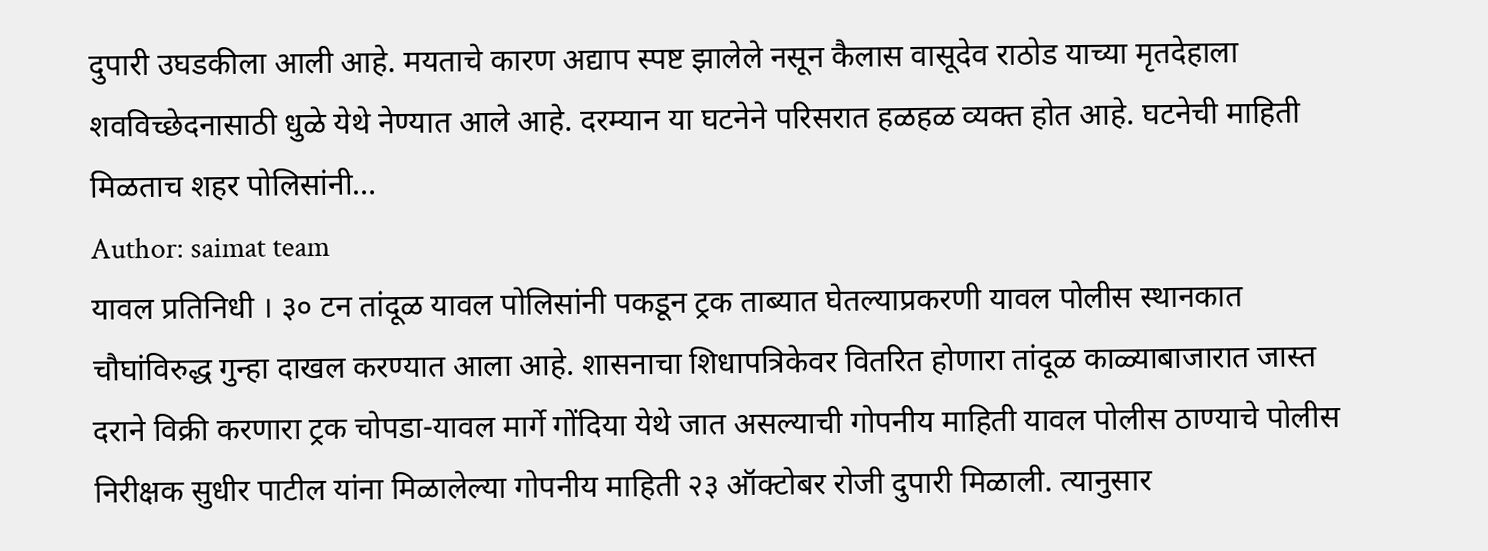दुपारी उघडकीला आली आहे. मयताचे कारण अद्याप स्पष्ट झालेले नसून कैलास वासूदेव राठोड याच्या मृतदेहाला शवविच्छेदनासाठी धुळे येथे नेण्यात आले आहे. दरम्यान या घटनेने परिसरात हळहळ व्यक्त होत आहे. घटनेची माहिती मिळताच शहर पोलिसांनी…
Author: saimat team
यावल प्रतिनिधी । ३० टन तांदूळ यावल पोलिसांनी पकडून ट्रक ताब्यात घेतल्याप्रकरणी यावल पोलीस स्थानकात चौघांविरुद्ध गुन्हा दाखल करण्यात आला आहे. शासनाचा शिधापत्रिकेवर वितरित होणारा तांदूळ काळ्याबाजारात जास्त दराने विक्री करणारा ट्रक चोपडा-यावल मार्गे गोंदिया येथे जात असल्याची गोपनीय माहिती यावल पोलीस ठाण्याचे पोलीस निरीक्षक सुधीर पाटील यांना मिळालेल्या गोपनीय माहिती २३ ऑक्टोबर रोजी दुपारी मिळाली. त्यानुसार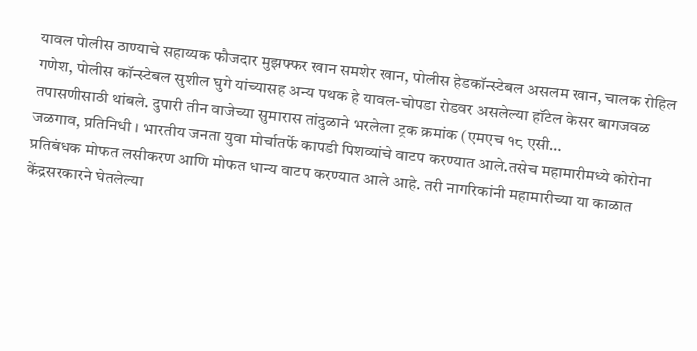यावल पोलीस ठाण्याचे सहाय्यक फौजदार मुझफ्फर खान समशेर खान, पोलीस हेडकॉन्स्टेबल असलम खान, चालक रोहिल गणेश, पोलीस कॉन्स्टेबल सुशील घुगे यांच्यासह अन्य पथक हे यावल-चोपडा रोडवर असलेल्या हॉटेल केसर बागजवळ तपासणीसाठी थांबले. दुपारी तीन वाजेच्या सुमारास तांदुळाने भरलेला ट्रक क्रमांक (एमएच १८ एसी…
जळगाव, प्रतिनिधी । भारतीय जनता युवा मोर्चातर्फे कापडी पिशव्यांचे वाटप करण्यात आले.तसेच महामारीमध्ये कोरोना प्रतिबंधक मोफत लसीकरण आणि मोफत धान्य वाटप करण्यात आले आहे. तरी नागरिकांनी महामारीच्या या काळात केंद्रसरकारने घेतलेल्या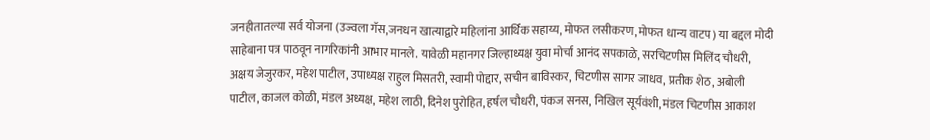जनहीतातल्या सर्व योजना (उज्वला गॅस,जनधन खात्याद्वारे महिलांना आर्थिक सहाय्य, मोफत लसीकरण,मोफत धान्य वाटप) या बद्दल मोदी साहेबाना पत्र पाठवून नागरिकांनी आभार मानले. यावेळी महानगर जिल्हाध्यक्ष युवा मोर्चा आनंद सपकाळे, सरचिटणीस मिलिंद चौधरी, अक्षय जेजुरकर, महेश पाटील, उपाध्यक्ष राहुल मिसतरी, स्वामी पोद्दार, सचीन बाविस्कर, चिटणीस सागर जाधव, प्रतीक शेठ, अबोली पाटील, काजल कोळी, मंडल अध्यक्ष, महेश लाठी, दिनेश पुरोहित, हर्षल चौधरी, पंकज सनस, निखिल सूर्यवंशी, मंडल चिटणीस आकाश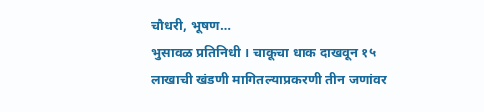चौधरी, भूषण…
भुसावळ प्रतिनिधी । चाकूचा धाक दाखवून १५ लाखाची खंडणी मागितल्याप्रकरणी तीन जणांवर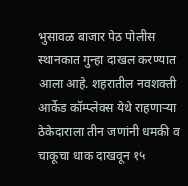भुसावळ बाजार पेठ पोलीस स्थानकात गुन्हा दाखल करण्यात आला आहे. शहरातील नवशक्ती आर्केड कॉम्प्लेक्स येथे राहणाऱ्या ठेकेदाराला तीन जणांनी धमकी व चाकूचा धाक दाखवून १५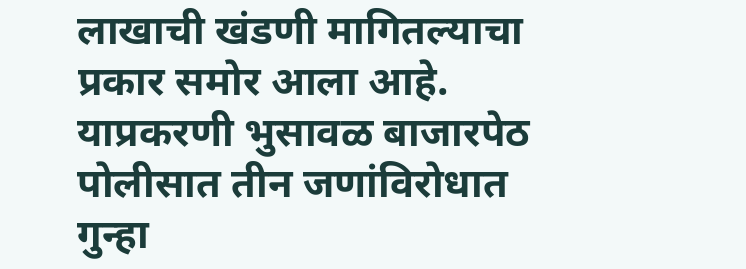लाखाची खंडणी मागितल्याचा प्रकार समोर आला आहे. याप्रकरणी भुसावळ बाजारपेठ पोलीसात तीन जणांविरोधात गुन्हा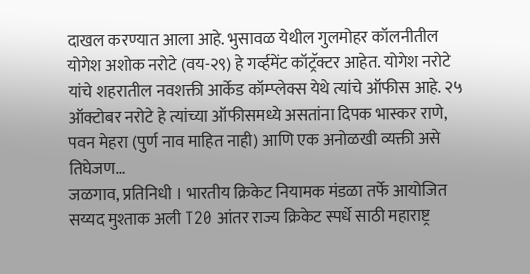दाखल करण्यात आला आहे. भुसावळ येथील गुलमोहर कॉलनीतील योगेश अशोक नरोटे (वय-२९) हे गर्व्हमेंट कॉट्रॅक्टर आहेत. योगेश नरोटे यांचे शहरातील नवशक्ती आर्केड कॉम्प्लेक्स येथे त्यांचे ऑफीस आहे. २५ ऑक्टोबर नरोटे हे त्यांच्या ऑफीसमध्ये असतांना दिपक भास्कर राणे, पवन मेहरा (पुर्ण नाव माहित नाही) आणि एक अनोळखी व्यक्ती असे तिघेजण…
जळगाव, प्रतिनिधी । भारतीय क्रिकेट नियामक मंडळा तर्फे आयोजित सय्यद मुश्ताक अली T20 आंतर राज्य क्रिकेट स्पर्धे साठी महाराष्ट्र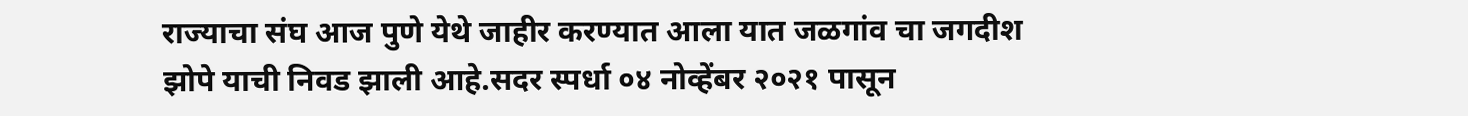राज्याचा संघ आज पुणे येथे जाहीर करण्यात आला यात जळगांव चा जगदीश झोपे याची निवड झाली आहे.सदर स्पर्धा ०४ नोव्हेंबर २०२१ पासून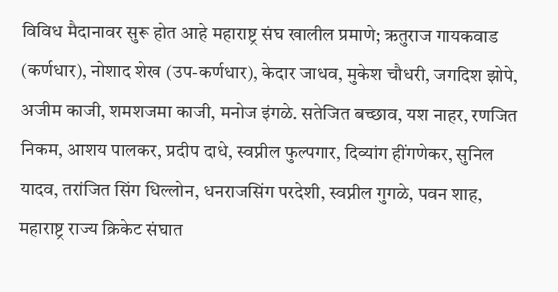विविध मैदानावर सुरू होत आहे महाराष्ट्र संघ खालील प्रमाणे; ऋतुराज गायकवाड (कर्णधार), नोशाद शेख (उप-कर्णधार), केदार जाधव, मुकेश चौधरी, जगदिश झोपे, अजीम काजी, शमशजमा काजी, मनोज इंगळे. सतेजित बच्छाव, यश नाहर, रणजित निकम, आशय पालकर, प्रदीप दाधे, स्वप्नील फुल्पगार, दिव्यांग हींगणेकर, सुनिल यादव, तरांजित सिंग धिल्लोन, धनराजसिंग परदेशी, स्वप्नील गुगळे, पवन शाह, महाराष्ट्र राज्य क्रिकेट संघात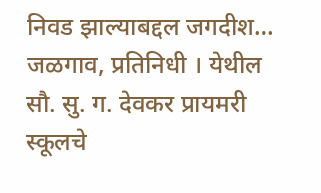निवड झाल्याबद्दल जगदीश…
जळगाव, प्रतिनिधी । येथील सौ. सु. ग. देवकर प्रायमरी स्कूलचे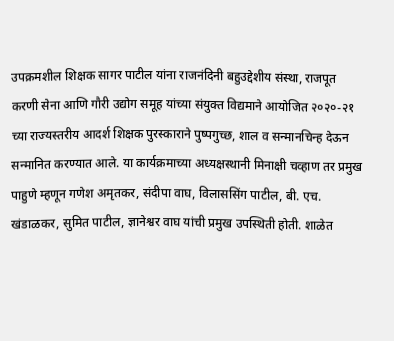उपक्रमशील शिक्षक सागर पाटील यांना राजनंदिनी बहुउद्देशीय संस्था, राजपूत करणी सेना आणि गौरी उद्योग समूह यांच्या संयुक्त विद्यमाने आयोजित २०२०-२१ च्या राज्यस्तरीय आदर्श शिक्षक पुरस्काराने पुष्पगुच्छ, शाल व सन्मानचिन्ह देऊन सन्मानित करण्यात आले. या कार्यक्रमाच्या अध्यक्षस्थानी मिनाक्षी चव्हाण तर प्रमुख पाहुणे म्हणून गणेश अमृतकर, संदीपा वाघ, विलाससिंग पाटील, बी. एच. खंडाळकर, सुमित पाटील, ज्ञानेश्वर वाघ यांची प्रमुख उपस्थिती होती. शाळेत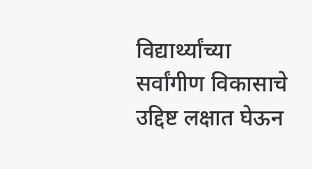विद्यार्थ्यांच्या सर्वांगीण विकासाचे उद्दिष्ट लक्षात घेऊन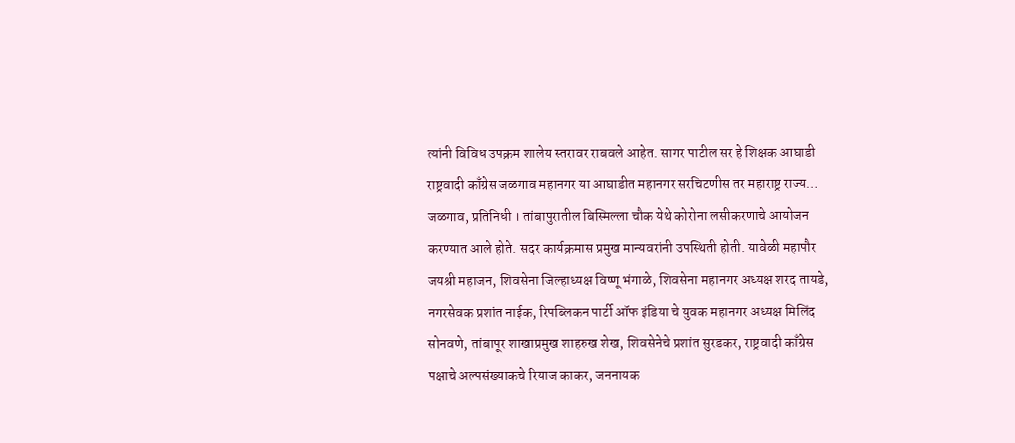त्यांनी विविध उपक्रम शालेय स्तरावर राबवले आहेत. सागर पाटील सर हे शिक्षक आघाडी राष्ट्रवादी काँग्रेस जळगाव महानगर या आघाडीत महानगर सरचिटणीस तर महाराष्ट्र राज्य…
जळगाव, प्रतिनिधी । तांबापुरातील बिस्मिल्ला चौक येथे कोरोना लसीकरणाचे आयोजन करण्यात आले होते. सदर कार्यक्रमास प्रमुख मान्यवरांनी उपस्थिती होती. यावेळी महापौर जयश्री महाजन, शिवसेना जिल्हाध्यक्ष विष्णू भंगाळे, शिवसेना महानगर अध्यक्ष शरद तायडे, नगरसेवक प्रशांत नाईक, रिपब्लिकन पार्टी ऑफ इंडिया चे युवक महानगर अध्यक्ष मिलिंद सोनवणे, तांबापूर शाखाप्रमुख शाहरुख शेख, शिवसेनेचे प्रशांत सुरडकर, राष्ट्रवादी काँग्रेस पक्षाचे अल्पसंख्याकचे रियाज काकर, जननायक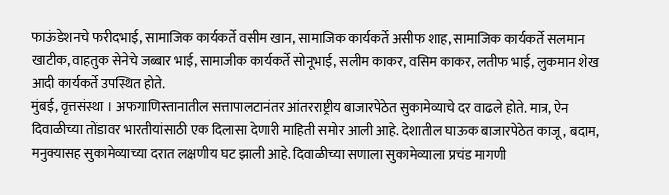फाऊंडेशनचे फरीदभाई, सामाजिक कार्यकर्ते वसीम खान, सामाजिक कार्यकर्ते असीफ शाह, सामाजिक कार्यकर्ते सलमान खाटीक, वाहतुक सेनेचे जब्बार भाई, सामाजीक कार्यकर्ते सोनूभाई, सलीम काकर, वसिम काकर, लतीफ भाई, लुकमान शेख आदी कार्यकर्ते उपस्थित होते.
मुंबई, वृत्तसंस्था । अफगाणिस्तानातील सत्तापालटानंतर आंतरराष्ट्रीय बाजारपेठेत सुकामेव्याचे दर वाढले होते. मात्र, ऐन दिवाळीच्या तोंडावर भारतीयांसाठी एक दिलासा देणारी माहिती समोर आली आहे. देशातील घाऊक बाजारपेठेत काजू, बदाम, मनुक्यासह सुकामेव्याच्या दरात लक्षणीय घट झाली आहे. दिवाळीच्या सणाला सुकामेव्याला प्रचंड मागणी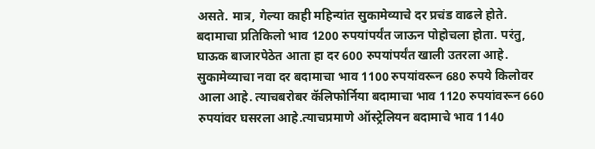असते. मात्र, गेल्या काही महिन्यांत सुकामेव्याचे दर प्रचंड वाढले होते. बदामाचा प्रतिकिलो भाव 1200 रुपयांपर्यंत जाऊन पोहोचला होता. परंतु, घाऊक बाजारपेठेत आता हा दर 600 रुपयांपर्यंत खाली उतरला आहे. सुकामेव्याचा नवा दर बदामाचा भाव 1100 रुपयांवरून 680 रुपये किलोवर आला आहे. त्याचबरोबर कॅलिफोर्निया बदामाचा भाव 1120 रुपयांवरून 660 रुपयांवर घसरला आहे.त्याचप्रमाणे ऑस्ट्रेलियन बदामाचे भाव 1140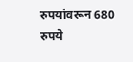रुपयांवरून 680 रुपये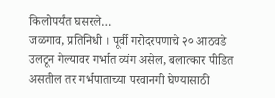किलोपर्यंत घसरले…
जळगाव, प्रतिनिधी । पूर्वी गरोदरपणाचे २० आठवडे उलटून गेल्यावर गर्भात व्यंग असेल, बलात्कार पीडित असतील तर गर्भपाताच्या परवानगी घेण्यासाठी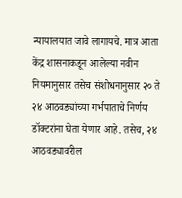न्यायालयात जावे लागायचे. मात्र आता केंद्र शासनाकडून आलेल्या नवीन नियमानुसार तसेच संशोधनानुसार २० ते २४ आठवड्यांच्या गर्भपाताचे निर्णय डॉक्टरांना घेता येणार आहे. तसेच, २४ आठवड्यावरील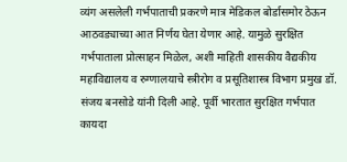व्यंग असलेली गर्भपाताची प्रकरणे मात्र मेडिकल बोर्डासमोर ठेऊन आठवड्याच्या आत निर्णय घेता येणार आहे. यामुळे सुरक्षित गर्भपाताला प्रोत्साहन मिळेल, अशी माहिती शासकीय वैद्यकीय महाविद्यालय व रुग्णालयाचे स्त्रीरोग व प्रसूतिशास्त्र विभाग प्रमुख डॉ. संजय बनसोडे यांनी दिली आहे. पूर्वी भारतात सुरक्षित गर्भपात कायदा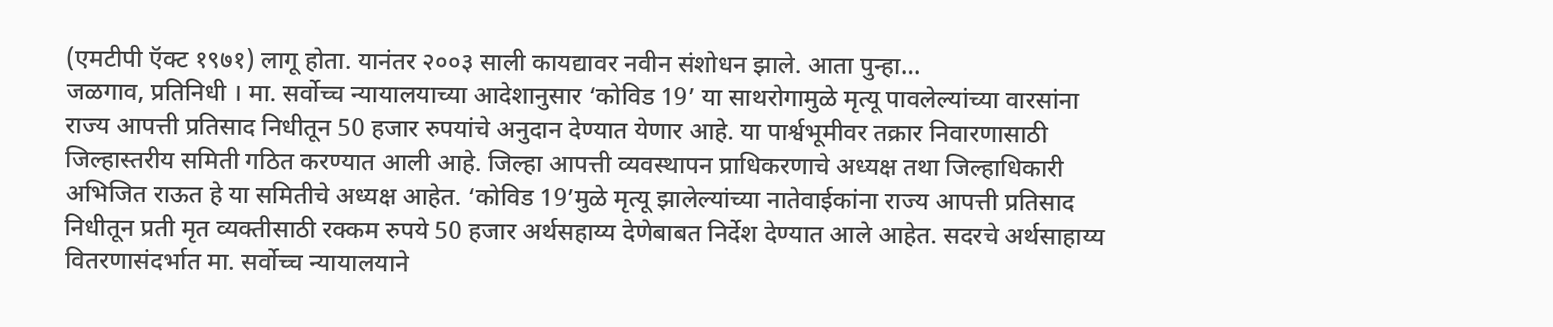(एमटीपी ऍक्ट १९७१) लागू होता. यानंतर २००३ साली कायद्यावर नवीन संशोधन झाले. आता पुन्हा…
जळगाव, प्रतिनिधी । मा. सर्वोच्च न्यायालयाच्या आदेशानुसार ‘कोविड 19’ या साथरोगामुळे मृत्यू पावलेल्यांच्या वारसांना राज्य आपत्ती प्रतिसाद निधीतून 50 हजार रुपयांचे अनुदान देण्यात येणार आहे. या पार्श्वभूमीवर तक्रार निवारणासाठी जिल्हास्तरीय समिती गठित करण्यात आली आहे. जिल्हा आपत्ती व्यवस्थापन प्राधिकरणाचे अध्यक्ष तथा जिल्हाधिकारी अभिजित राऊत हे या समितीचे अध्यक्ष आहेत. ‘कोविड 19’मुळे मृत्यू झालेल्यांच्या नातेवाईकांना राज्य आपत्ती प्रतिसाद निधीतून प्रती मृत व्यक्तीसाठी रक्कम रुपये 50 हजार अर्थसहाय्य देणेबाबत निर्देश देण्यात आले आहेत. सदरचे अर्थसाहाय्य वितरणासंदर्भात मा. सर्वोच्च न्यायालयाने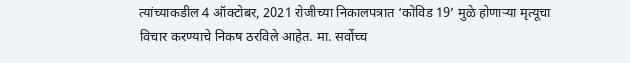त्यांच्याकडील 4 ऑक्टोबर, 2021 रोजीच्या निकालपत्रात ‘कोविड 19’ मुळे होणाऱ्या मृत्यूचा विचार करण्याचे निकष ठरविले आहेत. मा. सर्वोच्च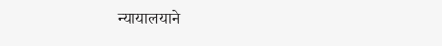न्यायालयाने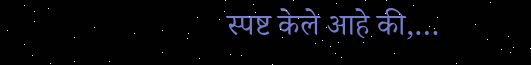स्पष्ट केले आहे की,…